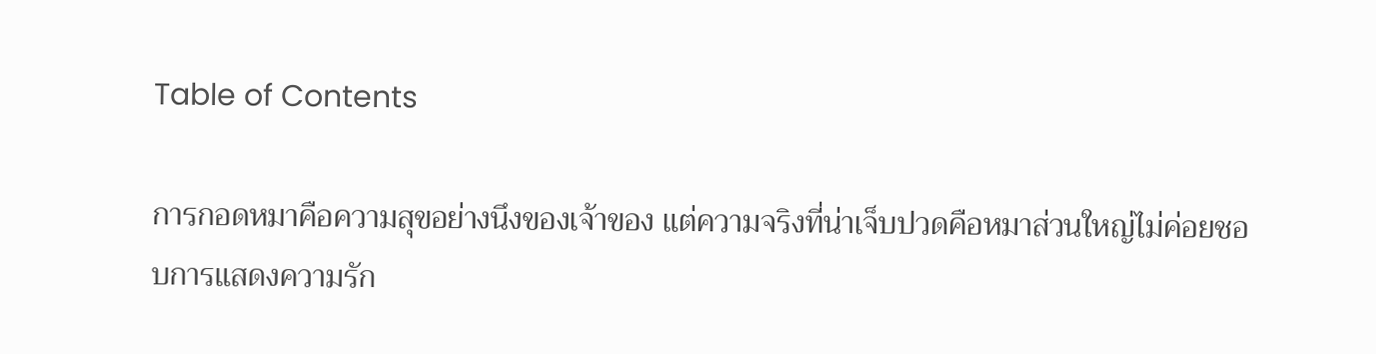Table of Contents

การกอดหมาคือความสุขอย่างนึงของเจ้าของ แต่ความจริงที่น่าเจ็บปวดคือหมาส่วนใหญ่ไม่ค่อยชอบการแสดงความรัก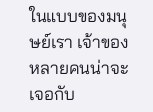ในแบบของมนุษย์เรา เจ้าของหลายคนน่าจะเจอกับ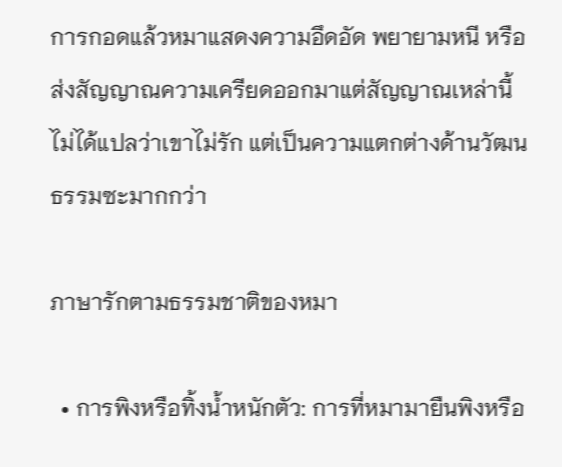การกอดแล้วหมาแสดงความอึดอัด พยายามหนี หรือส่งสัญญาณความเครียดออกมาแต่สัญญาณเหล่านี้ไม่ได้แปลว่าเขาไม่รัก แต่เป็นความแตกต่างด้านวัฒนธรรมซะมากกว่า

ภาษารักตามธรรมชาติของหมา

  • การพิงหรือทิ้งน้ำหนักตัว: การที่หมามายืนพิงหรือ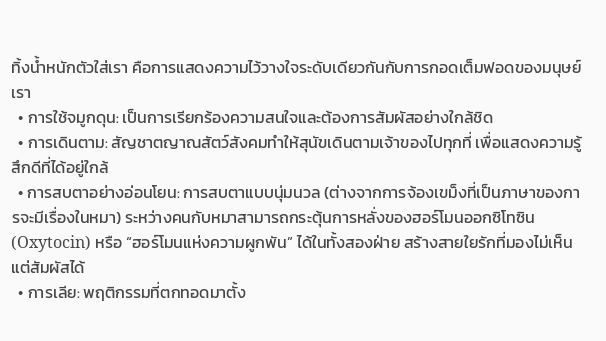ทิ้งน้ำหนักตัวใส่เรา คือการแสดงความไว้วางใจระดับเดียวกันกับการกอดเต็มฟอดของมนุษย์เรา
  • การใช้จมูกดุน: เป็นการเรียกร้องความสนใจและต้องการสัมผัสอย่างใกล้ชิด
  • การเดินตาม: สัญชาตญาณสัตว์สังคมทำให้สุนัขเดินตามเจ้าของไปทุกที่ เพื่อแสดงความรู้สึกดีที่ได้อยู่ใกล้
  • การสบตาอย่างอ่อนโยน: การสบตาแบบนุ่มนวล (ต่างจากการจ้องเขม็งที่เป็นภาษาของการจะมีเรื่องในหมา) ระหว่างคนกับหมาสามารถกระตุ้นการหลั่งของฮอร์โมนออกซิโทซิน (Oxytocin) หรือ “ฮอร์โมนแห่งความผูกพัน” ได้ในทั้งสองฝ่าย สร้างสายใยรักที่มองไม่เห็นแต่สัมผัสได้
  • การเลีย: พฤติกรรมที่ตกทอดมาตั้ง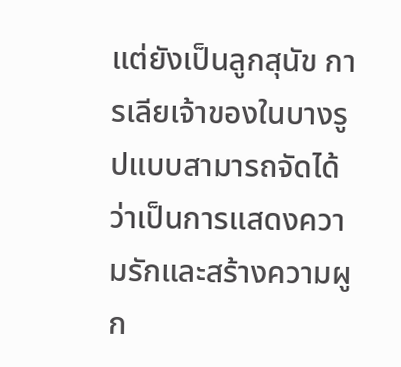แต่ยังเป็นลูกสุนัข การเลียเจ้าของในบางรูปแบบสามารถจัดได้ว่าเป็นการแสดงความรักและสร้างความผูก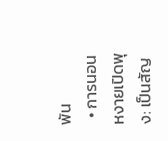พัน
  • การนอนหงายเปิดพุง: เป็นสัญ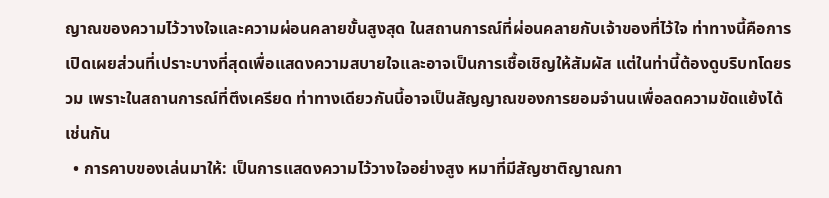ญาณของความไว้วางใจและความผ่อนคลายขั้นสูงสุด ในสถานการณ์ที่ผ่อนคลายกับเจ้าของที่ไว้ใจ ท่าทางนี้คือการเปิดเผยส่วนที่เปราะบางที่สุดเพื่อแสดงความสบายใจและอาจเป็นการเชื้อเชิญให้สัมผัส แต่ในท่านี้ต้องดูบริบทโดยรวม เพราะในสถานการณ์ที่ตึงเครียด ท่าทางเดียวกันนี้อาจเป็นสัญญาณของการยอมจำนนเพื่อลดความขัดแย้งได้เช่นกัน
  • การคาบของเล่นมาให้: เป็นการแสดงความไว้วางใจอย่างสูง หมาที่มีสัญชาติญาณกา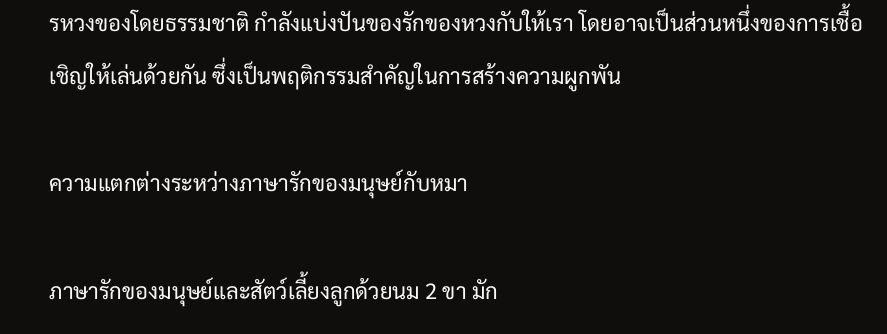รหวงของโดยธรรมชาติ กำลังแบ่งปันของรักของหวงกับให้เรา โดยอาจเป็นส่วนหนึ่งของการเชื้อเชิญให้เล่นด้วยกัน ซึ่งเป็นพฤติกรรมสำคัญในการสร้างความผูกพัน

ความแตกต่างระหว่างภาษารักของมนุษย์กับหมา

ภาษารักของมนุษย์และสัตว์เลี้ยงลูกด้วยนม 2 ขา มัก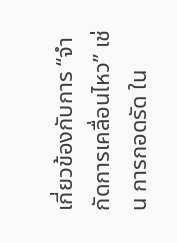เกี่ยวข้องกับการ “จำกัดการเคลื่อนไหว” เช่น การกอดรัด ใน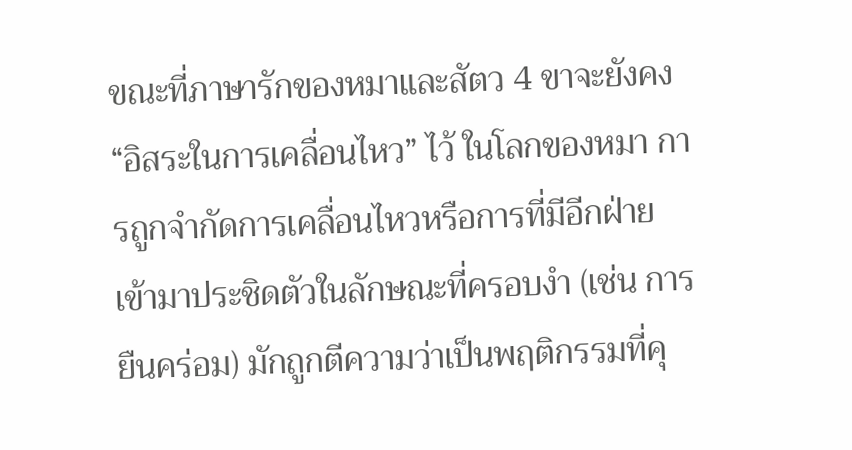ขณะที่ภาษารักของหมาและสัตว 4 ขาจะยังคง “อิสระในการเคลื่อนไหว” ไว้ ในโลกของหมา การถูกจำกัดการเคลื่อนไหวหรือการที่มีอีกฝ่ายเข้ามาประชิดตัวในลักษณะที่ครอบงำ (เช่น การยืนคร่อม) มักถูกตีความว่าเป็นพฤติกรรมที่คุ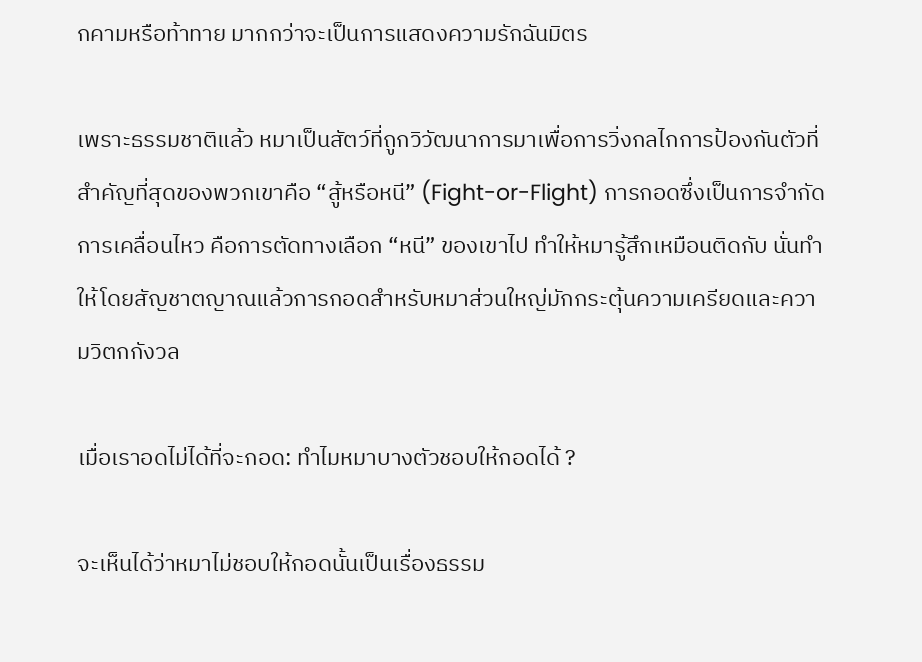กคามหรือท้าทาย มากกว่าจะเป็นการแสดงความรักฉันมิตร

เพราะธรรมชาติแล้ว หมาเป็นสัตว์ที่ถูกวิวัฒนาการมาเพื่อการวิ่งกลไกการป้องกันตัวที่สำคัญที่สุดของพวกเขาคือ “สู้หรือหนี” (Fight-or-Flight) การกอดซึ่งเป็นการจำกัดการเคลื่อนไหว คือการตัดทางเลือก “หนี” ของเขาไป ทำให้หมารู้สึกเหมือนติดกับ นั่นทำให้โดยสัญชาตญาณแล้วการกอดสำหรับหมาส่วนใหญ่มักกระตุ้นความเครียดและความวิตกกังวล

เมื่อเราอดไม่ได้ที่จะกอด: ทำไมหมาบางตัวชอบให้กอดได้ ?

จะเห็นได้ว่าหมาไม่ชอบให้กอดนั้นเป็นเรื่องธรรม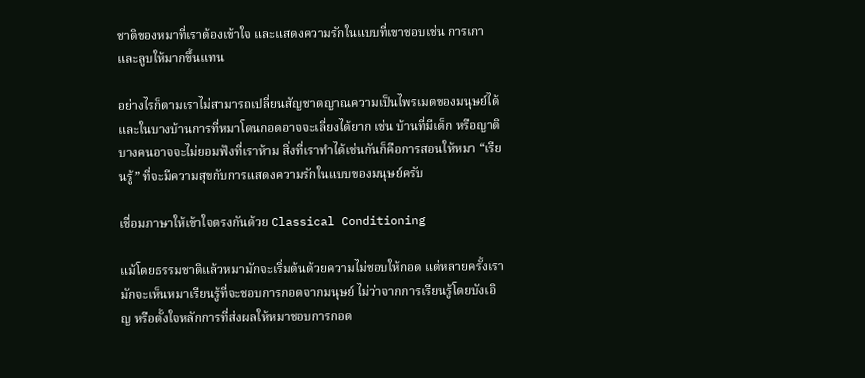ชาติของหมาที่เราต้องเข้าใจ และแสดงความรักในแบบที่เขาชอบเช่น การเกา และลูบให้มากขึ้นแทน

อย่างไรก็ตามเราไม่สามารถเปลี่ยนสัญชาตญาณความเป็นไพรเมตของมนุษย์ได้ และในบางบ้านการที่หมาโดนกอดอาจจะเลี่ยงได้ยาก เช่น บ้านที่มีเด็ก หรือญาติบางคนอาจจะไม่ยอมฟังที่เราห้าม สิ่งที่เราทำได้เช่นกันก็คือการสอนให้หมา “เรียนรู้” ที่จะมีความสุขกับการแสดงความรักในแบบของมนุษย์ครับ

เชื่อมภาษาให้เข้าใจตรงกันด้วย Classical Conditioning

แม้โดยธรรมชาติแล้วหมามักจะเริ่มต้นด้วยความไม่ชอบให้กอด แต่หลายครั้งเรามักจะเห็นหมาเรียนรู้ที่จะชอบการกอดจากมนุษย์ ไม่ว่าจากการเรียนรู้โดยบังเอิญ หรือตั้งใจหลักการที่ส่งผลให้หมาชอบการกอด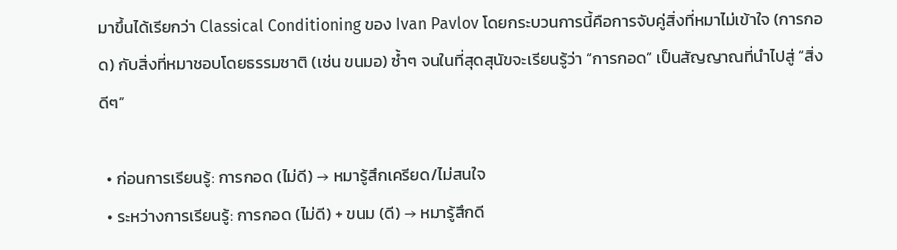มาขึ้นได้เรียกว่า Classical Conditioning ของ Ivan Pavlov โดยกระบวนการนี้คือการจับคู่สิ่งที่หมาไม่เข้าใจ (การกอด) กับสิ่งที่หมาชอบโดยธรรมชาติ (เช่น ขนมอ) ซ้ำๆ จนในที่สุดสุนัขจะเรียนรู้ว่า “การกอด” เป็นสัญญาณที่นำไปสู่ “สิ่งดีๆ”

  • ก่อนการเรียนรู้: การกอด (ไม่ดี) → หมารู้สึกเครียด/ไม่สนใจ
  • ระหว่างการเรียนรู้: การกอด (ไม่ดี) + ขนม (ดี) → หมารู้สึกดี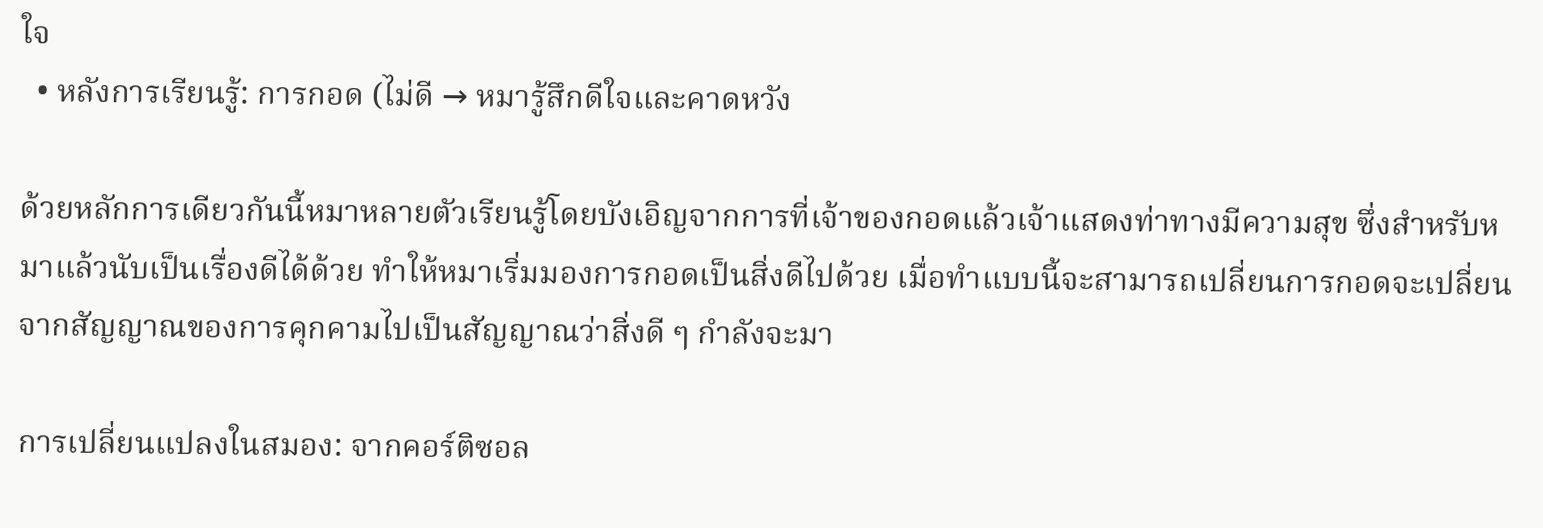ใจ
  • หลังการเรียนรู้: การกอด (ไม่ดี → หมารู้สึกดีใจและคาดหวัง

ด้วยหลักการเดียวกันนี้หมาหลายตัวเรียนรู้โดยบังเอิญจากการที่เจ้าของกอดแล้วเจ้าแสดงท่าทางมีความสุข ซึ่งสำหรับหมาแล้วนับเป็นเรื่องดีได้ด้วย ทำให้หมาเริ่มมองการกอดเป็นสิ่งดีไปด้วย เมื่อทำแบบนี้จะสามารถเปลี่ยนการกอดจะเปลี่ยนจากสัญญาณของการคุกคามไปเป็นสัญญาณว่าสิ่งดี ๆ กำลังจะมา

การเปลี่ยนแปลงในสมอง: จากคอร์ติซอล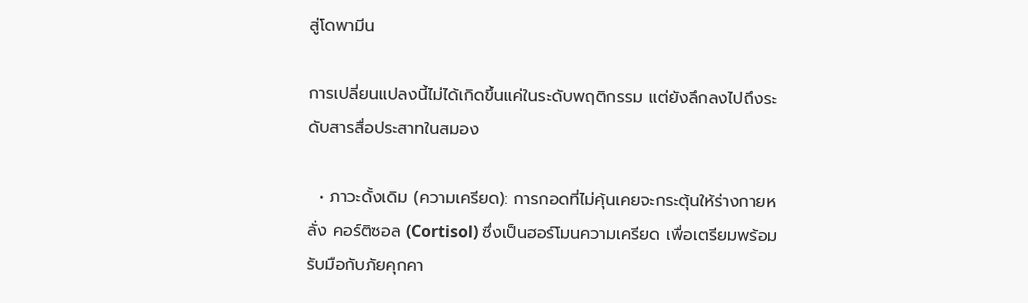สู่โดพามีน

การเปลี่ยนแปลงนี้ไม่ได้เกิดขึ้นแค่ในระดับพฤติกรรม แต่ยังลึกลงไปถึงระดับสารสื่อประสาทในสมอง

  • ภาวะดั้งเดิม (ความเครียด): การกอดที่ไม่คุ้นเคยจะกระตุ้นให้ร่างกายหลั่ง คอร์ติซอล (Cortisol) ซึ่งเป็นฮอร์โมนความเครียด เพื่อเตรียมพร้อมรับมือกับภัยคุกคา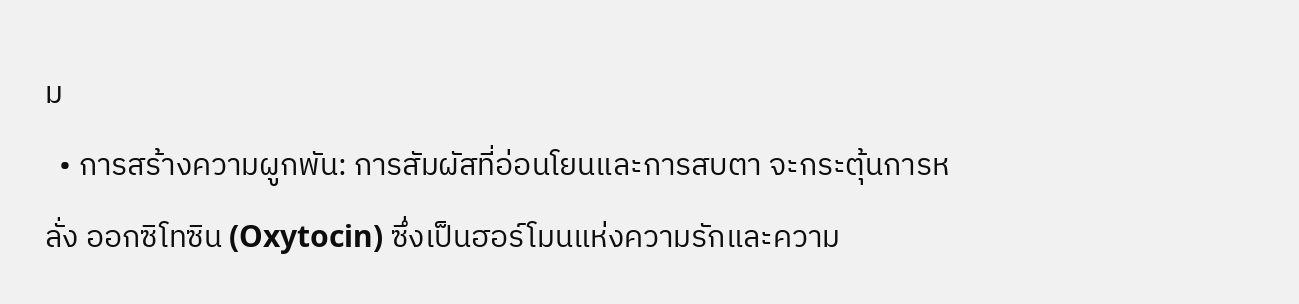ม
  • การสร้างความผูกพัน: การสัมผัสที่อ่อนโยนและการสบตา จะกระตุ้นการหลั่ง ออกซิโทซิน (Oxytocin) ซึ่งเป็นฮอร์โมนแห่งความรักและความ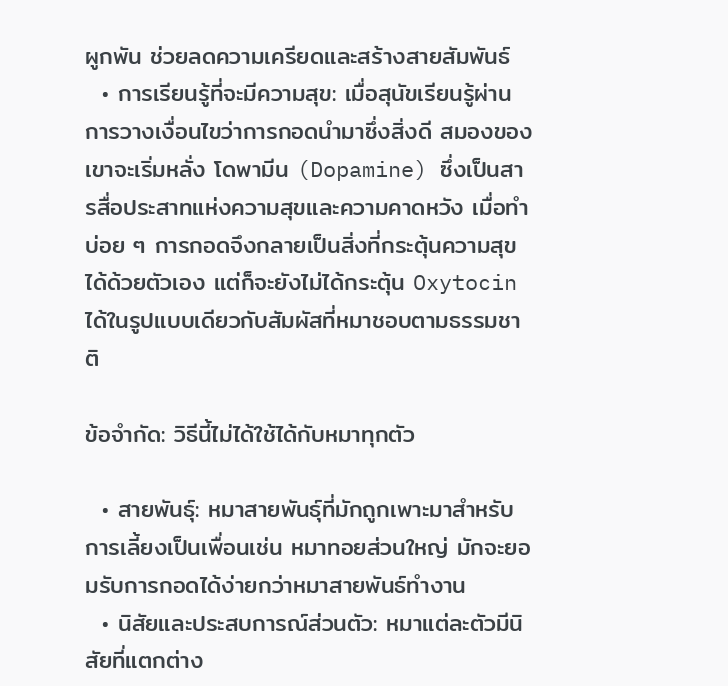ผูกพัน ช่วยลดความเครียดและสร้างสายสัมพันธ์
  • การเรียนรู้ที่จะมีความสุข: เมื่อสุนัขเรียนรู้ผ่านการวางเงื่อนไขว่าการกอดนำมาซึ่งสิ่งดี สมองของเขาจะเริ่มหลั่ง โดพามีน (Dopamine) ซึ่งเป็นสารสื่อประสาทแห่งความสุขและความคาดหวัง เมื่อทำบ่อย ๆ การกอดจึงกลายเป็นสิ่งที่กระตุ้นความสุขได้ด้วยตัวเอง แต่ก็จะยังไม่ได้กระตุ้น Oxytocin ได้ในรูปแบบเดียวกับสัมผัสที่หมาชอบตามธรรมชาติ

ข้อจำกัด: วิธีนี้ไม่ได้ใช้ได้กับหมาทุกตัว

  • สายพันธุ์: หมาสายพันธุ์ที่มักถูกเพาะมาสำหรับการเลี้ยงเป็นเพื่อนเช่น หมาทอยส่วนใหญ่ มักจะยอมรับการกอดได้ง่ายกว่าหมาสายพันธ์ทำงาน
  • นิสัยและประสบการณ์ส่วนตัว: หมาแต่ละตัวมีนิสัยที่แตกต่าง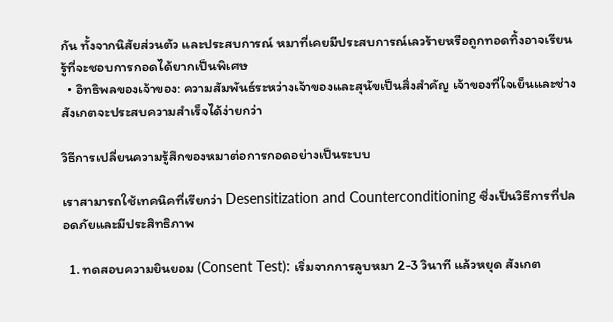กัน ทั้งจากนิสัยส่วนตัว และประสบการณ์ หมาที่เคยมีประสบการณ์เลวร้ายหรือถูกทอดทิ้งอาจเรียนรู้ที่จะชอบการกอดได้ยากเป็นพิเศษ
  • อิทธิพลของเจ้าของ: ความสัมพันธ์ระหว่างเจ้าของและสุนัขเป็นสิ่งสำคัญ เจ้าของที่ใจเย็นและช่างสังเกตจะประสบความสำเร็จได้ง่ายกว่า

วิธีการเปลี่ยนความรู้สึกของหมาต่อการกอดอย่างเป็นระบบ

เราสามารถใช้เทคนิคที่เรียกว่า Desensitization and Counterconditioning ซึ่งเป็นวิธีการที่ปลอดภัยและมีประสิทธิภาพ

  1. ทดสอบความยินยอม (Consent Test): เริ่มจากการลูบหมา 2-3 วินาที แล้วหยุด สังเกต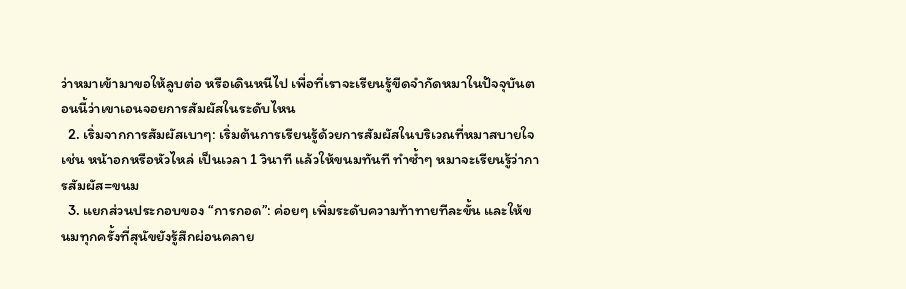ว่าหมาเข้ามาขอให้ลูบต่อ หรือเดินหนีไป เพื่อที่เราจะเรียนรู้ขีดจำกัดหมาในปัจจุบันตอนนี้ว่าเขาเอนจอยการสัมผัสในระดับไหน
  2. เริ่มจากการสัมผัสเบาๆ: เริ่มต้นการเรียนรู้ด้วยการสัมผัสในบริเวณที่หมาสบายใจ เช่น หน้าอกหรือหัวไหล่ เป็นเวลา 1 วินาที แล้วให้ขนมทันที ทำซ้ำๆ หมาจะเรียนรู้ว่าการสัมผัส=ขนม
  3. แยกส่วนประกอบของ “การกอด”: ค่อยๆ เพิ่มระดับความท้าทายทีละขั้น และให้ขนมทุกครั้งที่สุนัขยังรู้สึกผ่อนคลาย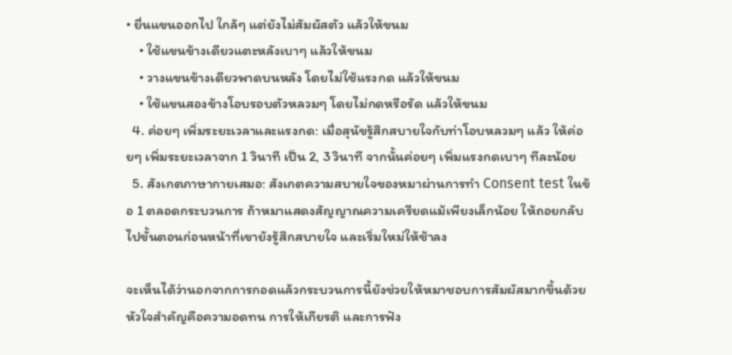• ยื่นแขนออกไป ใกล้ๆ แต่ยังไม่สัมผัสตัว แล้วให้ขนม
    • ใช้แขนข้างเดียวแตะหลังเบาๆ แล้วให้ขนม
    • วางแขนข้างเดียวพาดบนหลัง โดยไม่ใช้แรงกด แล้วให้ขนม
    • ใช้แขนสองข้างโอบรอบตัวหลวมๆ โดยไม่กดหรือรัด แล้วให้ขนม
  4. ค่อยๆ เพิ่มระยะเวลาและแรงกด: เมื่อสุนัขรู้สึกสบายใจกับท่าโอบหลวมๆ แล้ว ให้ค่อยๆ เพิ่มระยะเวลาจาก 1 วินาที เป็น 2, 3 วินาที จากนั้นค่อยๆ เพิ่มแรงกดเบาๆ ทีละน้อย
  5. สังเกตภาษากายเสมอ: สังเกตความสบายใจของหมาผ่านการทำ Consent test ในข้อ 1 ตลอดกระบวนการ ถ้าหมาแสดงสัญญาณความเครียดแม้เพียงเล็กน้อย ให้ถอยกลับไปขั้นตอนก่อนหน้าที่เขายังรู้สึกสบายใจ และเริ่มใหม่ให้ช้าลง

จะเห็นได้ว่านอกจากการกอดแล้วกระบวนการนี้ยังช่วยให้หมาชอบการสัมผัสมากขึ้นด้วย หัวใจสำคัญคือความอดทน การให้เกียรติ และการฟัง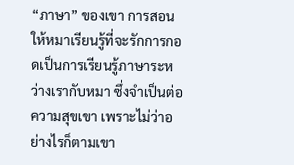“ภาษา” ของเขา การสอนให้หมาเรียนรู้ที่จะรักการกอดเป็นการเรียนรู้ภาษาระหว่างเรากับหมา ซึ่งจำเป็นต่อความสุขเขา เพราะไม่ว่าอย่างไรก็ตามเขา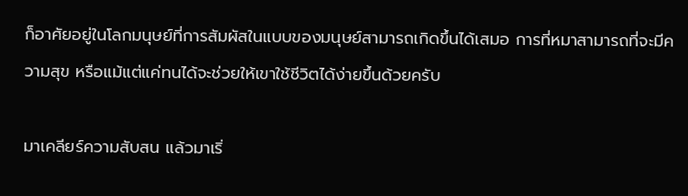ก็อาศัยอยู่ในโลกมนุษย์ที่การสัมผัสในแบบของมนุษย์สามารถเกิดขึ้นได้เสมอ การที่หมาสามารถที่จะมีความสุข หรือแม้แต่แค่ทนได้จะช่วยให้เขาใช้ชีวิตได้ง่ายขึ้นด้วยครับ

มาเคลียร์ความสับสน แล้วมาเริ่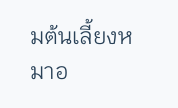มต้นเลี้ยงหมาอ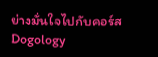ย่างมั่นใจไปกับคอร์ส Dogology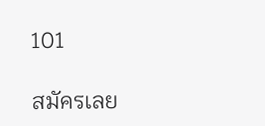101

สมัครเลย